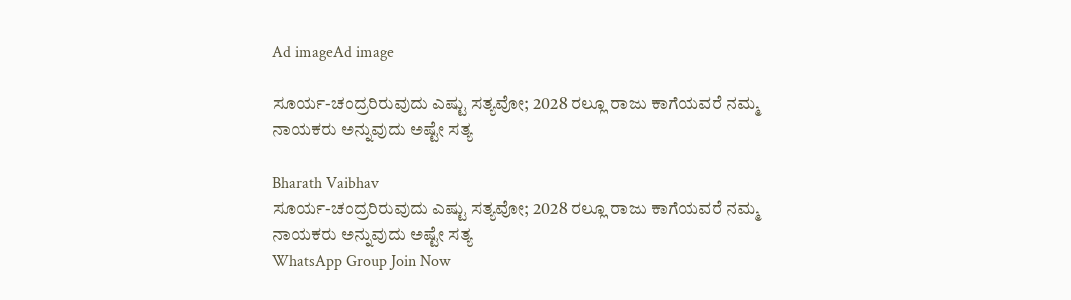Ad imageAd image

ಸೂರ್ಯ-ಚಂದ್ರರಿರುವುದು ಎಷ್ಟು ಸತ್ಯವೋ; 2028 ರಲ್ಲೂ ರಾಜು ಕಾಗೆಯವರೆ ನಮ್ಮ ನಾಯಕರು ಅನ್ನುವುದು ಅಷ್ಟೇ ಸತ್ಯ

Bharath Vaibhav
ಸೂರ್ಯ-ಚಂದ್ರರಿರುವುದು ಎಷ್ಟು ಸತ್ಯವೋ; 2028 ರಲ್ಲೂ ರಾಜು ಕಾಗೆಯವರೆ ನಮ್ಮ ನಾಯಕರು ಅನ್ನುವುದು ಅಷ್ಟೇ ಸತ್ಯ
WhatsApp Group Join Now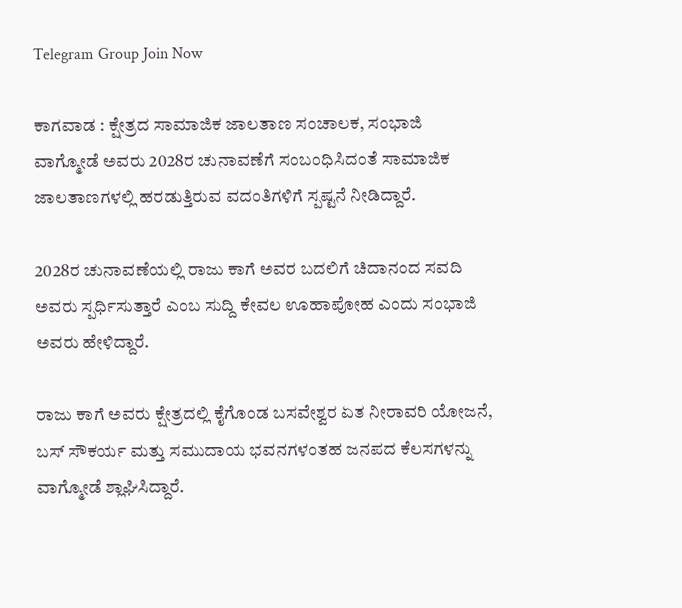Telegram Group Join Now

ಕಾಗವಾಡ : ಕ್ಷೇತ್ರದ ಸಾಮಾಜಿಕ ಜಾಲತಾಣ ಸಂಚಾಲಕ, ಸಂಭಾಜಿ ವಾಗ್ಮೋಡೆ ಅವರು 2028ರ ಚುನಾವಣೆಗೆ ಸಂಬಂಧಿಸಿದಂತೆ ಸಾಮಾಜಿಕ ಜಾಲತಾಣಗಳಲ್ಲಿ ಹರಡುತ್ತಿರುವ ವದಂತಿಗಳಿಗೆ ಸ್ಪಷ್ಟನೆ ನೀಡಿದ್ದಾರೆ.

2028ರ ಚುನಾವಣೆಯಲ್ಲಿ ರಾಜು ಕಾಗೆ ಅವರ ಬದಲಿಗೆ ಚಿದಾನಂದ ಸವದಿ ಅವರು ಸ್ಪರ್ಧಿಸುತ್ತಾರೆ ಎಂಬ ಸುದ್ದಿ ಕೇವಲ ಊಹಾಪೋಹ ಎಂದು ಸಂಭಾಜಿ ಅವರು ಹೇಳಿದ್ದಾರೆ.

ರಾಜು ಕಾಗೆ ಅವರು ಕ್ಷೇತ್ರದಲ್ಲಿ ಕೈಗೊಂಡ ಬಸವೇಶ್ವರ ಏತ ನೀರಾವರಿ ಯೋಜನೆ, ಬಸ್ ಸೌಕರ್ಯ ಮತ್ತು ಸಮುದಾಯ ಭವನಗಳಂತಹ ಜನಪದ ಕೆಲಸಗಳನ್ನು ವಾಗ್ಮೋಡೆ ಶ್ಲಾಘಿಸಿದ್ದಾರೆ.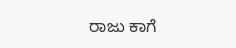ರಾಜು ಕಾಗೆ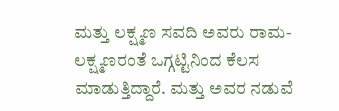ಮತ್ತು ಲಕ್ಷ್ಮಣ ಸವದಿ ಅವರು ರಾಮ-ಲಕ್ಷ್ಮಣರಂತೆ ಒಗ್ಗಟ್ಟಿನಿಂದ ಕೆಲಸ ಮಾಡುತ್ತಿದ್ದಾರೆ. ಮತ್ತು ಅವರ ನಡುವೆ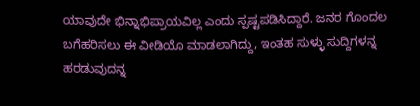ಯಾವುದೇ ಭಿನ್ನಾಭಿಪ್ರಾಯವಿಲ್ಲ ಎಂದು ಸ್ಪಷ್ಟಪಡಿಸಿದ್ದಾರೆ. ಜನರ ಗೊಂದಲ ಬಗೆಹರಿಸಲು ಈ ವೀಡಿಯೊ ಮಾಡಲಾಗಿದ್ದು, ಇಂತಹ ಸುಳ್ಳು ಸುದ್ದಿಗಳನ್ನ ಹರಡುವುದನ್ನ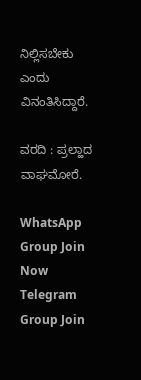ನಿಲ್ಲಿಸಬೇಕು ಎಂದು ವಿನಂತಿಸಿದ್ದಾರೆ.

ವರದಿ : ಪ್ರಲ್ಹಾದ ವಾಘಮೋರೆ.

WhatsApp Group Join Now
Telegram Group Join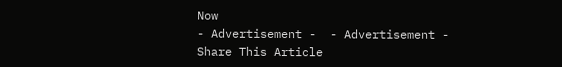Now
- Advertisement -  - Advertisement -
Share This Article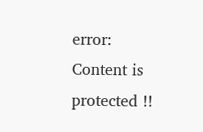error: Content is protected !!